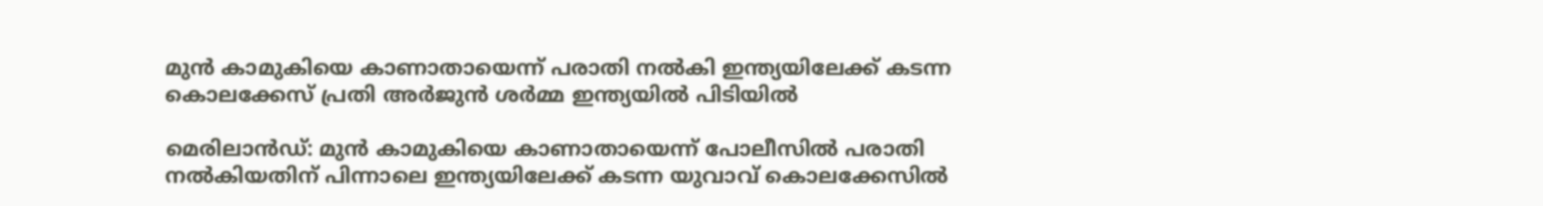മുൻ കാമുകിയെ കാണാതായെന്ന് പരാതി നൽകി ഇന്ത്യയിലേക്ക് കടന്ന കൊലക്കേസ് പ്രതി അർജുൻ ശർമ്മ ഇന്ത്യയിൽ പിടിയിൽ

മെരിലാന്‍ഡ്: മുൻ കാമുകിയെ കാണാതായെന്ന് പോലീസിൽ പരാതി നൽകിയതിന് പിന്നാലെ ഇന്ത്യയിലേക്ക് കടന്ന യുവാവ് കൊലക്കേസിൽ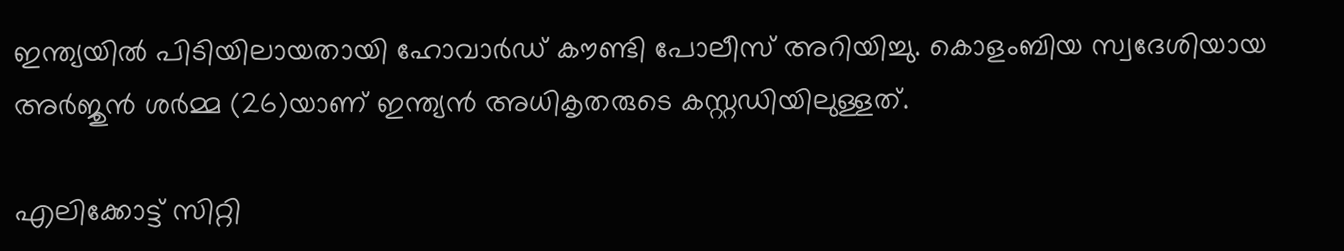ഇന്ത്യയിൽ പിടിയിലായതായി ഹോവാർഡ് കൗണ്ടി പോലീസ് അറിയിച്ചു. കൊളംബിയ സ്വദേശിയായ അർജുൻ ശർമ്മ (26)യാണ് ഇന്ത്യൻ അധികൃതരുടെ കസ്റ്റഡിയിലുള്ളത്.

എലിക്കോട്ട് സിറ്റി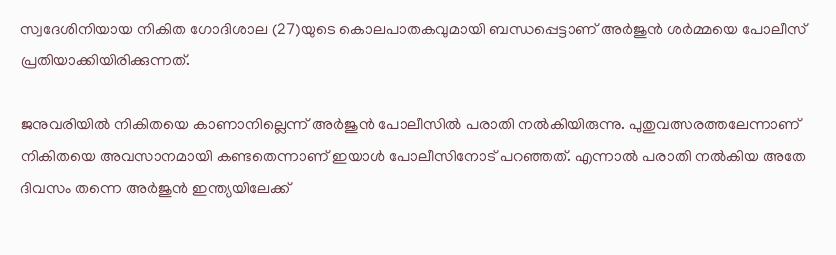സ്വദേശിനിയായ നികിത ഗോദിശാല (27)യുടെ കൊലപാതകവുമായി ബന്ധപ്പെട്ടാണ് അർജുൻ ശർമ്മയെ പോലീസ് പ്രതിയാക്കിയിരിക്കുന്നത്.

ജനുവരിയിൽ നികിതയെ കാണാനില്ലെന്ന് അർജുൻ പോലീസിൽ പരാതി നൽകിയിരുന്നു. പുതുവത്സരത്തലേന്നാണ് നികിതയെ അവസാനമായി കണ്ടതെന്നാണ് ഇയാൾ പോലീസിനോട് പറഞ്ഞത്. എന്നാൽ പരാതി നൽകിയ അതേ ദിവസം തന്നെ അർജുൻ ഇന്ത്യയിലേക്ക്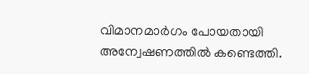വിമാനമാർഗം പോയതായി അന്വേഷണത്തിൽ കണ്ടെത്തി.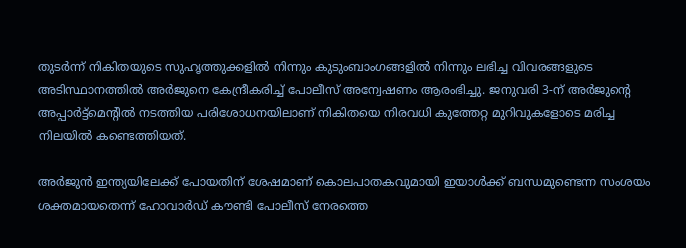തുടർന്ന് നികിതയുടെ സുഹൃത്തുക്കളിൽ നിന്നും കുടുംബാംഗങ്ങളിൽ നിന്നും ലഭിച്ച വിവരങ്ങളുടെ അടിസ്ഥാനത്തിൽ അർജുനെ കേന്ദ്രീകരിച്ച് പോലീസ് അന്വേഷണം ആരംഭിച്ചു. ജനുവരി 3-ന് അർജുന്റെ അപ്പാർട്ട്മെന്റിൽ നടത്തിയ പരിശോധനയിലാണ് നികിതയെ നിരവധി കുത്തേറ്റ മുറിവുകളോടെ മരിച്ച നിലയിൽ കണ്ടെത്തിയത്.

അർജുൻ ഇന്ത്യയിലേക്ക് പോയതിന് ശേഷമാണ് കൊലപാതകവുമായി ഇയാൾക്ക് ബന്ധമുണ്ടെന്ന സംശയം ശക്തമായതെന്ന് ഹോവാർഡ് കൗണ്ടി പോലീസ് നേരത്തെ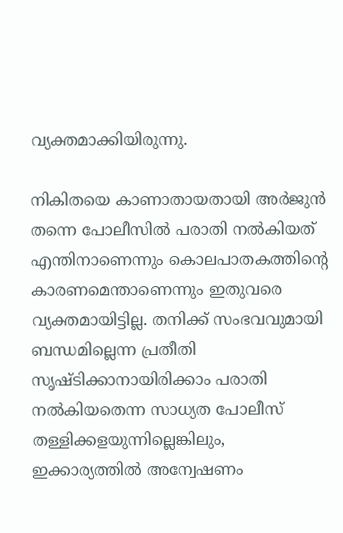വ്യക്തമാക്കിയിരുന്നു.

നികിതയെ കാണാതായതായി അർജുൻ തന്നെ പോലീസിൽ പരാതി നൽകിയത് എന്തിനാണെന്നും കൊലപാതകത്തിന്റെ കാരണമെന്താണെന്നും ഇതുവരെ വ്യക്തമായിട്ടില്ല. തനിക്ക് സംഭവവുമായി ബന്ധമില്ലെന്ന പ്രതീതി സൃഷ്ടിക്കാനായിരിക്കാം പരാതി നൽകിയതെന്ന സാധ്യത പോലീസ് തള്ളിക്കളയുന്നില്ലെങ്കിലും, ഇക്കാര്യത്തിൽ അന്വേഷണം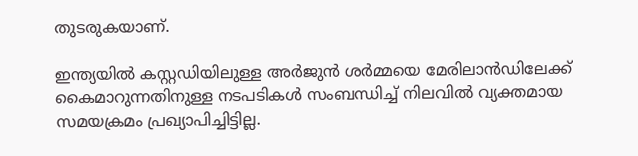തുടരുകയാണ്.

ഇന്ത്യയിൽ കസ്റ്റഡിയിലുള്ള അർജുൻ ശർമ്മയെ മേരിലാൻഡിലേക്ക് കൈമാറുന്നതിനുള്ള നടപടികൾ സംബന്ധിച്ച് നിലവിൽ വ്യക്തമായ സമയക്രമം പ്രഖ്യാപിച്ചിട്ടില്ല.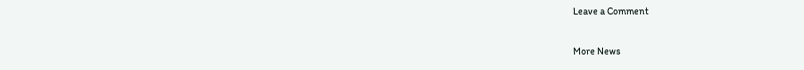Leave a Comment

More News